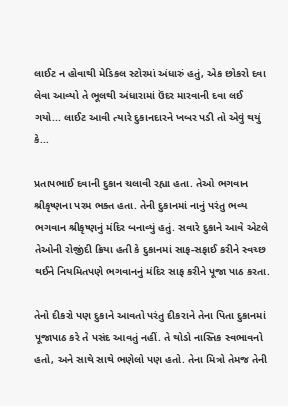લાઈટ ન હોવાથી મેડિકલ સ્ટોરમાં અંધારું હતું, એક છોકરો દવા લેવા આવ્યો તે ભૂલથી અંધારામાં ઉંદર મારવાની દવા લઈ ગયો... લાઈટ આવી ત્યારે દુકાનદારને ખબર પડી તો એવું થયું કે...

પ્રતાપભાઈ દવાની દુકાન ચલાવી રહ્યા હતા. તેઓ ભગવાન શ્રીકૃષ્ણના પરમ ભક્ત હતા. તેની દુકાનમાં નાનું પરંતુ ભવ્ય ભગવાન શ્રીકૃષ્ણનું મંદિર બનાવ્યું હતું. સવારે દુકાને આવે એટલે તેઓની રોજીંદી ક્રિયા હતી કે દુકાનમાં સાફ-સફાઈ કરીને સ્વચ્છ થઈને નિયમિતપણે ભગવાનનું મંદિર સાફ કરીને પૂજા પાઠ કરતા.

તેનો દીકરો પણ દુકાને આવતો પરંતુ દીકરાને તેના પિતા દુકાનમાં પૂજાપાઠ કરે તે પસંદ આવતું નહીં. તે થોડો નાસ્તિક સ્વભાવનો હતો, અને સાથે સાથે ભણેલો પણ હતો. તેના મિત્રો તેમજ તેની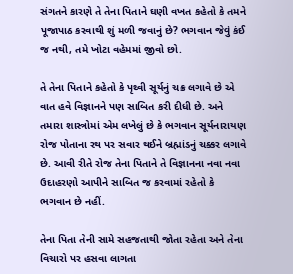સંગતને કારણે તે તેના પિતાને ઘણી વખત કહેતો કે તમને પૂજાપાઠ કરવાથી શું મળી જવાનું છે? ભગવાન જેવું કંઈ જ નથી, તમે ખોટા વહેમમાં જીવો છો.

તે તેના પિતાને કહેતો કે પૃથ્વી સૂર્યનું ચક્ર લગાવે છે એ વાત હવે વિજ્ઞાનને પણ સાબિત કરી દીધી છે. અને તમારા શાસ્ત્રોમાં એમ લખેલું છે કે ભગવાન સૂર્યનારાયણ રોજ પોતાના રથ પર સવાર થઈને બ્રહ્માંડનું ચક્કર લગાવે છે. આવી રીતે રોજ તેના પિતાને તે વિજ્ઞાનના નવા નવા ઉદાહરણો આપીને સાબિત જ કરવામાં રહેતો કે ભગવાન છે નહીં.

તેના પિતા તેની સામે સહજતાથી જોતા રહેતા અને તેના વિચારો પર હસવા લાગતા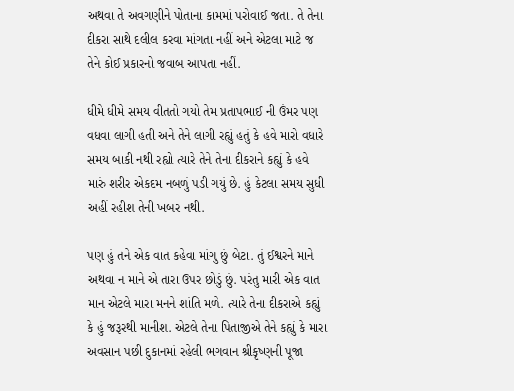અથવા તે અવગણીને પોતાના કામમાં પરોવાઈ જતા. તે તેના દીકરા સાથે દલીલ કરવા માંગતા નહીં અને એટલા માટે જ તેને કોઈ પ્રકારનો જવાબ આપતા નહીં.

ધીમે ધીમે સમય વીતતો ગયો તેમ પ્રતાપભાઈ ની ઉંમર પણ વધવા લાગી હતી અને તેને લાગી રહ્યું હતું કે હવે મારો વધારે સમય બાકી નથી રહ્યો ત્યારે તેને તેના દીકરાને કહ્યું કે હવે મારું શરીર એકદમ નબળું પડી ગયું છે. હું કેટલા સમય સુધી અહીં રહીશ તેની ખબર નથી.

પણ હું તને એક વાત કહેવા માંગુ છું બેટા. તું ઈશ્વરને માને અથવા ન માને એ તારા ઉપર છોડું છું. પરંતુ મારી એક વાત માન એટલે મારા મનને શાંતિ મળે. ત્યારે તેના દીકરાએ કહ્યું કે હું જરૂરથી માનીશ. એટલે તેના પિતાજીએ તેને કહ્યું કે મારા અવસાન પછી દુકાનમાં રહેલી ભગવાન શ્રીકૃષ્ણની પૂજા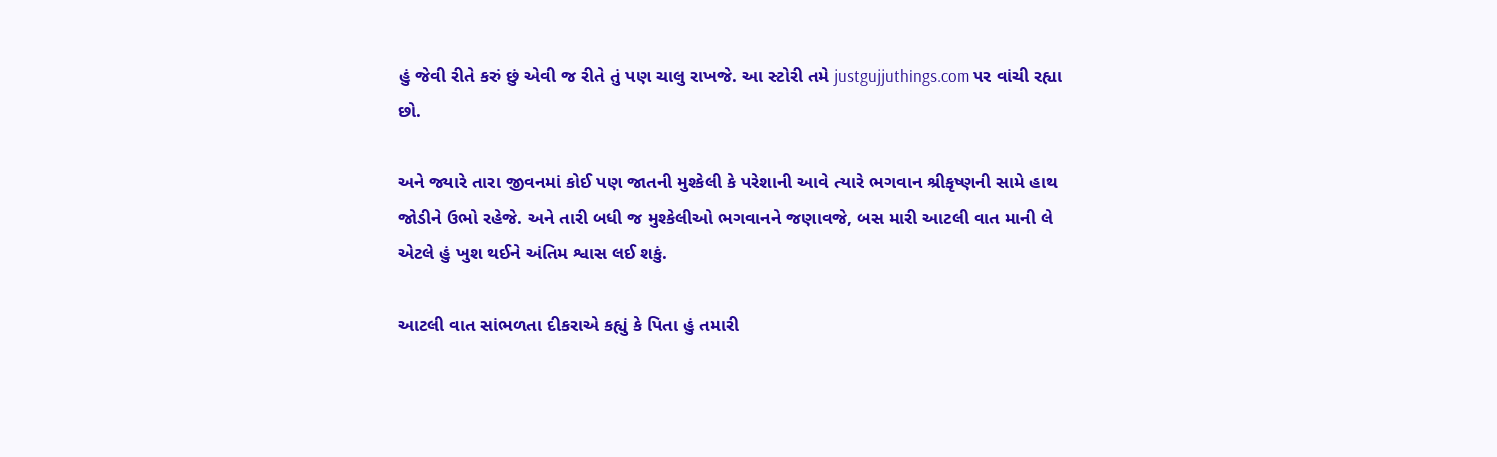હું જેવી રીતે કરું છું એવી જ રીતે તું પણ ચાલુ રાખજે. આ સ્ટોરી તમે justgujjuthings.com પર વાંચી રહ્યા છો.

અને જ્યારે તારા જીવનમાં કોઈ પણ જાતની મુશ્કેલી કે પરેશાની આવે ત્યારે ભગવાન શ્રીકૃષ્ણની સામે હાથ જોડીને ઉભો રહેજે. અને તારી બધી જ મુશ્કેલીઓ ભગવાનને જણાવજે, બસ મારી આટલી વાત માની લે એટલે હું ખુશ થઈને અંતિમ શ્વાસ લઈ શકું.

આટલી વાત સાંભળતા દીકરાએ કહ્યું કે પિતા હું તમારી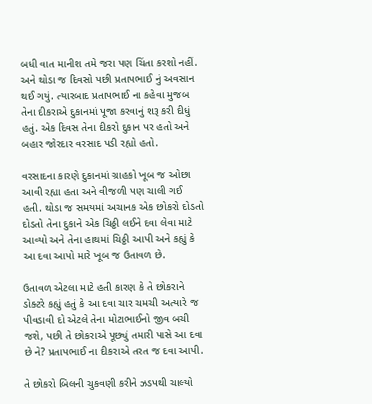બધી વાત માનીશ તમે જરા પણ ચિંતા કરશો નહીં. અને થોડા જ દિવસો પછી પ્રતાપભાઈ નું અવસાન થઈ ગયું. ત્યારબાદ પ્રતાપભાઈ ના કહેવા મુજબ તેના દીકરાએ દુકાનમાં પૂજા કરવાનું શરૂ કરી દીધું હતું. એક દિવસ તેના દીકરો દુકાન પર હતો અને બહાર જોરદાર વરસાદ પડી રહ્યો હતો.

વરસાદના કારણે દુકાનમાં ગ્રાહકો ખૂબ જ ઓછા આવી રહ્યા હતા અને વીજળી પણ ચાલી ગઈ હતી. થોડા જ સમયમાં અચાનક એક છોકરો દોડતો દોડતો તેના દુકાને એક ચિઠ્ઠી લઈને દવા લેવા માટે આવ્યો અને તેના હાથમાં ચિઠ્ઠી આપી અને કહ્યું કે આ દવા આપો મારે ખૂબ જ ઉતાવળ છે.

ઉતાવળ એટલા માટે હતી કારણ કે તે છોકરાને ડોક્ટરે કહ્યું હતું કે આ દવા ચાર ચમચી અત્યારે જ પીવડાવી દો એટલે તેના મોટાભાઈનો જીવ બચી જશે, પછી તે છોકરાએ પૂછ્યું તમારી પાસે આ દવા છે ને? પ્રતાપભાઈ ના દીકરાએ તરત જ દવા આપી.

તે છોકરો બિલની ચુકવણી કરીને ઝડપથી ચાલ્યો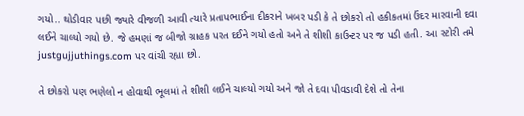ગયો.. થોડીવાર પછી જ્યારે વીજળી આવી ત્યારે પ્રતાપભાઈના દીકરાને ખબર પડી કે તે છોકરો તો હકીકતમાં ઉંદર મારવાની દવા લઈને ચાલ્યો ગયો છે. જે હમણાં જ બીજો ગ્રાહક પરત દઈને ગયો હતો અને તે શીશી કાઉન્ટર પર જ પડી હતી. આ સ્ટોરી તમે justgujjuthings.com પર વાંચી રહ્યા છો.

તે છોકરો પણ ભણેલો ન હોવાથી ભૂલમાં તે શીશી લઈને ચાલ્યો ગયો અને જો તે દવા પીવડાવી દેશે તો તેના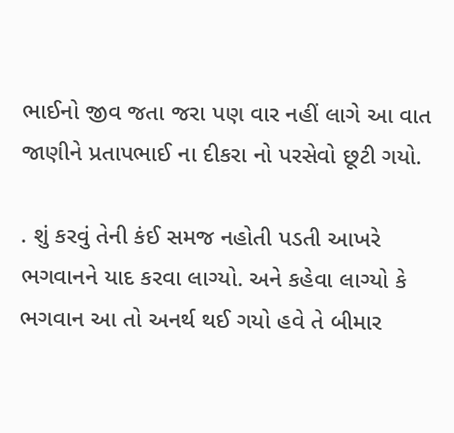ભાઈનો જીવ જતા જરા પણ વાર નહીં લાગે આ વાત જાણીને પ્રતાપભાઈ ના દીકરા નો પરસેવો છૂટી ગયો.

. શું કરવું તેની કંઈ સમજ નહોતી પડતી આખરે ભગવાનને યાદ કરવા લાગ્યો. અને કહેવા લાગ્યો કે ભગવાન આ તો અનર્થ થઈ ગયો હવે તે બીમાર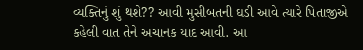વ્યક્તિનું શું થશે?? આવી મુસીબતની ઘડી આવે ત્યારે પિતાજીએ કહેલી વાત તેને અચાનક યાદ આવી. આ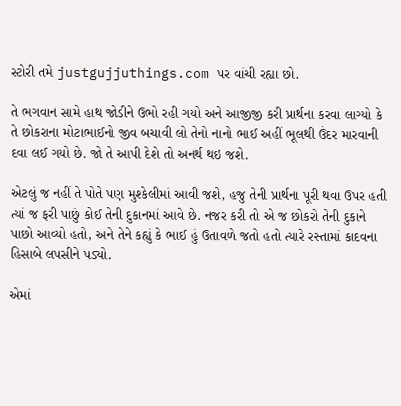સ્ટોરી તમે justgujjuthings.com પર વાંચી રહ્યા છો.

તે ભગવાન સામે હાથ જોડીને ઉભો રહી ગયો અને આજીજી કરી પ્રાર્થના કરવા લાગ્યો કે તે છોકરાના મોટાભાઈનો જીવ બચાવી લો તેનો નાનો ભાઈ અહીં ભૂલથી ઉંદર મારવાની દવા લઈ ગયો છે. જો તે આપી દેશે તો અનર્થ થઇ જશે.

એટલું જ નહીં તે પોતે પણ મુશ્કેલીમાં આવી જશે, હજુ તેની પ્રાર્થના પૂરી થવા ઉપર હતી ત્યાં જ ફરી પાછું કોઈ તેની દુકાનમાં આવે છે. નજર કરી તો એ જ છોકરો તેની દુકાને પાછો આવ્યો હતો, અને તેને કહ્યું કે ભાઈ હું ઉતાવળે જતો હતો ત્યારે રસ્તામાં કાદવના હિસાબે લપસીને પડ્યો.

એમાં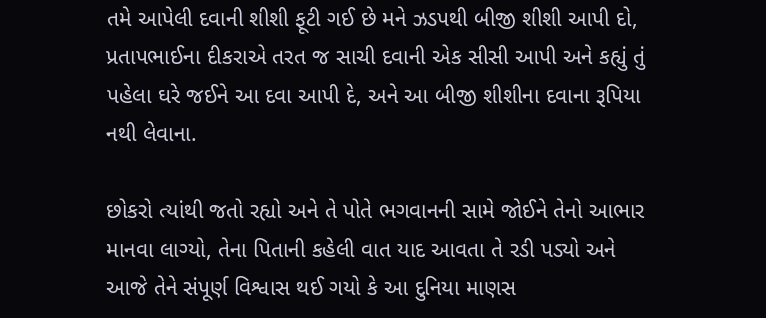તમે આપેલી દવાની શીશી ફૂટી ગઈ છે મને ઝડપથી બીજી શીશી આપી દો, પ્રતાપભાઈના દીકરાએ તરત જ સાચી દવાની એક સીસી આપી અને કહ્યું તું પહેલા ઘરે જઈને આ દવા આપી દે, અને આ બીજી શીશીના દવાના રૂપિયા નથી લેવાના.

છોકરો ત્યાંથી જતો રહ્યો અને તે પોતે ભગવાનની સામે જોઈને તેનો આભાર માનવા લાગ્યો, તેના પિતાની કહેલી વાત યાદ આવતા તે રડી પડ્યો અને આજે તેને સંપૂર્ણ વિશ્વાસ થઈ ગયો કે આ દુનિયા માણસ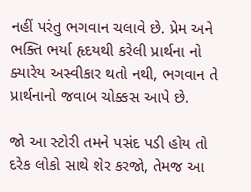નહીં પરંતુ ભગવાન ચલાવે છે. પ્રેમ અને ભક્તિ ભર્યા હૃદયથી કરેલી પ્રાર્થના નો ક્યારેય અસ્વીકાર થતો નથી, ભગવાન તે પ્રાર્થનાનો જવાબ ચોક્કસ આપે છે.

જો આ સ્ટોરી તમને પસંદ પડી હોય તો દરેક લોકો સાથે શેર કરજો, તેમજ આ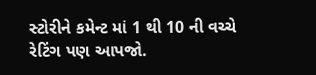સ્ટોરીને કમેન્ટ માં 1 થી 10 ની વચ્ચે રેટિંગ પણ આપજો.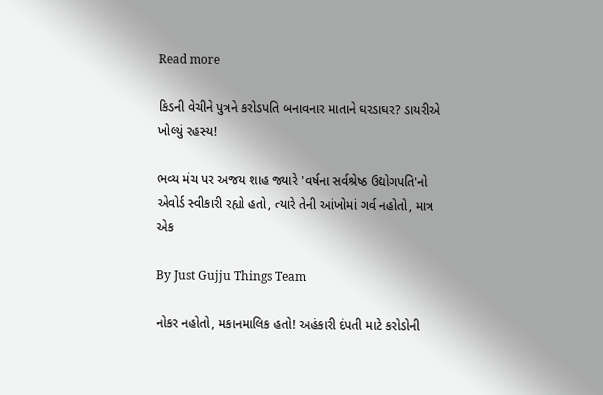Read more

કિડની વેચીને પુત્રને કરોડપતિ બનાવનાર માતાને ઘરડાઘર? ડાયરીએ ખોલ્યું રહસ્ય!

ભવ્ય મંચ પર અજય શાહ જ્યારે 'વર્ષના સર્વશ્રેષ્ઠ ઉદ્યોગપતિ'નો એવોર્ડ સ્વીકારી રહ્યો હતો, ત્યારે તેની આંખોમાં ગર્વ નહોતો, માત્ર એક

By Just Gujju Things Team

નોકર નહોતો, મકાનમાલિક હતો! અહંકારી દંપતી માટે કરોડોની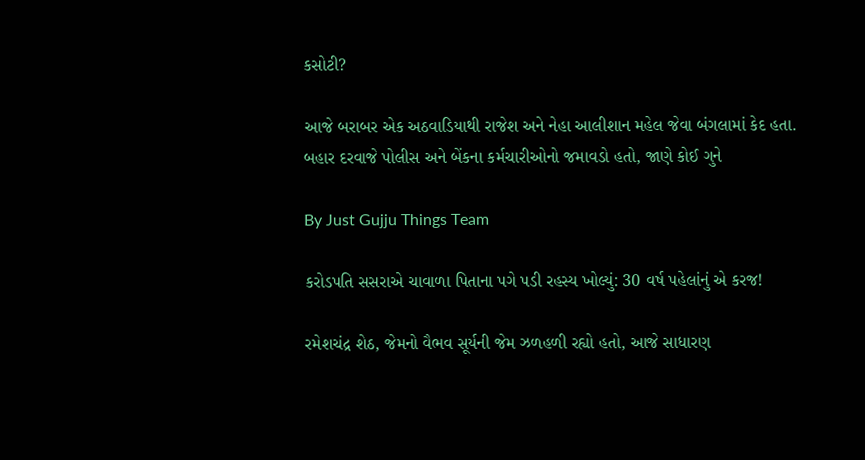કસોટી?

આજે બરાબર એક અઠવાડિયાથી રાજેશ અને નેહા આલીશાન મહેલ જેવા બંગલામાં કેદ હતા. બહાર દરવાજે પોલીસ અને બેંકના કર્મચારીઓનો જમાવડો હતો, જાણે કોઈ ગુને

By Just Gujju Things Team

કરોડપતિ સસરાએ ચાવાળા પિતાના પગે પડી રહસ્ય ખોલ્યું: 30 વર્ષ પહેલાંનું એ કરજ!

રમેશચંદ્ર શેઠ, જેમનો વૈભવ સૂર્યની જેમ ઝળહળી રહ્યો હતો, આજે સાધારણ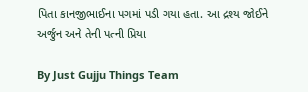પિતા કાનજીભાઈના પગમાં પડી ગયા હતા. આ દ્રશ્ય જોઈને અર્જુન અને તેની પત્ની પ્રિયા

By Just Gujju Things Team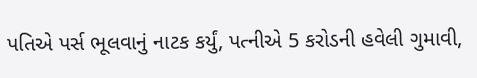પતિએ પર્સ ભૂલવાનું નાટક કર્યું, પત્નીએ 5 કરોડની હવેલી ગુમાવી,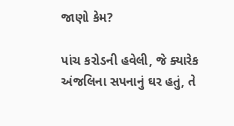જાણો કેમ?

પાંચ કરોડની હવેલી, જે ક્યારેક અંજલિના સપનાનું ઘર હતું, તે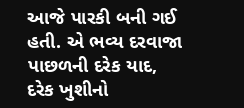આજે પારકી બની ગઈ હતી. એ ભવ્ય દરવાજા પાછળની દરેક યાદ, દરેક ખુશીનો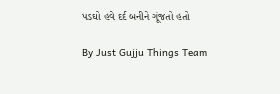પડઘો હવે દર્દ બનીને ગૂંજતો હતો

By Just Gujju Things Team